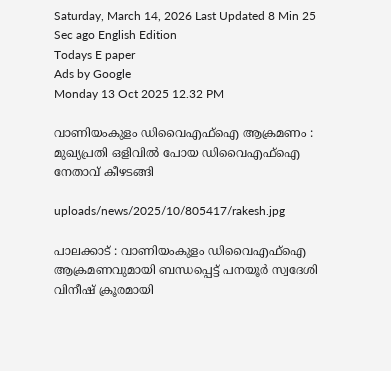Saturday, March 14, 2026 Last Updated 8 Min 25 Sec ago English Edition
Todays E paper
Ads by Google
Monday 13 Oct 2025 12.32 PM

വാണിയംകുളം ഡിവൈഎഫ്‌ഐ ആക്രമണം : മുഖ്യപ്രതി ഒളിവില്‍ പോയ ഡിവൈഎഫ്‌ഐ നേതാവ് കീഴടങ്ങി

uploads/news/2025/10/805417/rakesh.jpg

പാലക്കാട് : വാണിയംകുളം ഡിവൈഎഫ്‌ഐ ആക്രമണവുമായി ബന്ധപ്പെട്ട് പനയൂര്‍ സ്വദേശി വിനീഷ് ക്രൂരമായി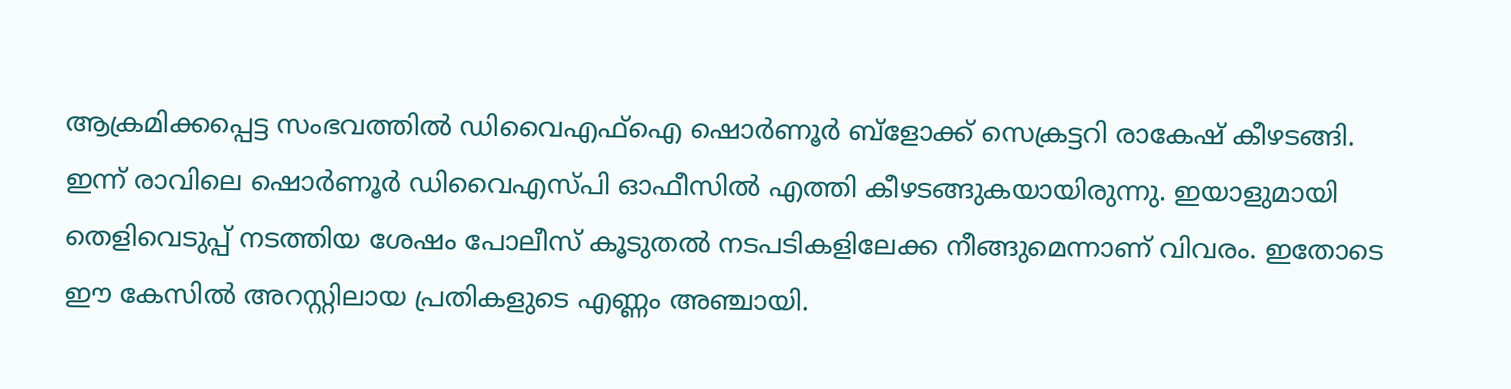ആക്രമിക്കപ്പെട്ട സംഭവത്തില്‍ ഡിവൈഎഫ്‌ഐ ഷൊര്‍ണൂര്‍ ബ്‌ളോക്ക് സെക്രട്ടറി രാകേഷ് കീഴടങ്ങി. ഇന്ന് രാവിലെ ഷൊര്‍ണൂര്‍ ഡിവൈഎസ്പി ഓഫീസില്‍ എത്തി കീഴടങ്ങുകയായിരുന്നു. ഇയാളുമായി തെളിവെടുപ്പ് നടത്തിയ ശേഷം പോലീസ് കൂടുതല്‍ നടപടികളിലേക്ക നീങ്ങുമെന്നാണ് വിവരം. ഇതോടെ ഈ കേസില്‍ അറസ്റ്റിലായ പ്രതികളുടെ എണ്ണം അഞ്ചായി.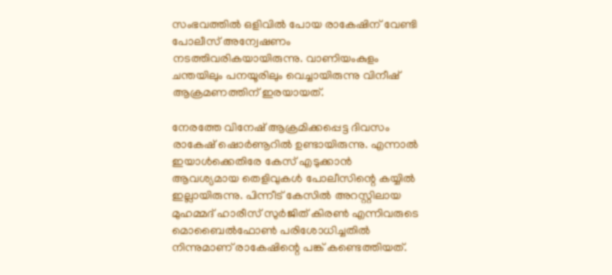സംഭവത്തില്‍ ഒളിവില്‍ പോയ രാകേഷിന് വേണ്ടി പോലീസ് അന്വേഷണം നടത്തിവരികയായിരുന്നു. വാണിയംകുളം ചന്തയിലും പനയൂരിലും വെച്ചായിരുന്നു വിനീഷ് ആക്രമണത്തിന് ഇരയായത്.

നേരത്തേ വിനേഷ് ആക്രമിക്കപ്പെട്ട ദിവസം രാകേഷ് ഷൊര്‍ണൂറില്‍ ഉണ്ടായിരുന്നു. എന്നാല്‍ ഇയാള്‍ക്കെതിരേ കേസ് എടുക്കാന്‍ ആവശ്യമായ തെളിവുകള്‍ പോലീസിന്റെ കയ്യില്‍ ഇല്ലായിരുന്നു. പിന്നീട് കേസില്‍ അറസ്റ്റിലായ മുഹമ്മദ് ഹാരീസ് സുര്‍ജിത് കിരണ്‍ എന്നിവരുടെ മൊബൈല്‍ഫോണ്‍ പരിശോധിച്ചതില്‍ നിന്നുമാണ് രാകേഷിന്റെ പങ്ക് കണ്ടെത്തിയത്.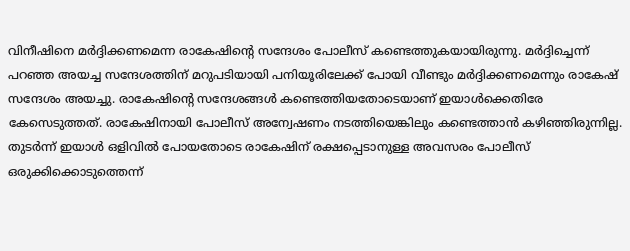വിനീഷിനെ മര്‍ദ്ദിക്കണമെന്ന രാകേഷിന്റെ സന്ദേശം പോലീസ് കണ്ടെത്തുകയായിരുന്നു. മര്‍ദ്ദിച്ചെന്ന് പറഞ്ഞ അയച്ച സന്ദേശത്തിന് മറുപടിയായി പനിയൂരിലേക്ക് പോയി വീണ്ടും മര്‍ദ്ദിക്കണമെന്നും രാകേഷ് സന്ദേശം അയച്ചു. രാകേഷിന്റെ സന്ദേശങ്ങള്‍ കണ്ടെത്തിയതോടെയാണ് ഇയാള്‍ക്കെതിരേ കേസെടുത്തത്. രാകേഷിനായി പോലീസ് അന്വേഷണം നടത്തിയെങ്കിലും കണ്ടെത്താന്‍ കഴിഞ്ഞിരുന്നില്ല. തുടര്‍ന്ന് ഇയാള്‍ ഒളിവില്‍ പോയതോടെ രാകേഷിന് രക്ഷപ്പെടാനുള്ള അവസരം പോലീസ് ഒരുക്കിക്കൊടുത്തെന്ന്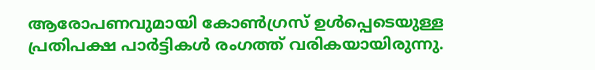ആരോപണവുമായി കോണ്‍ഗ്രസ് ഉള്‍പ്പെടെയുള്ള പ്രതിപക്ഷ പാര്‍ട്ടികള്‍ രംഗത്ത് വരികയായിരുന്നു.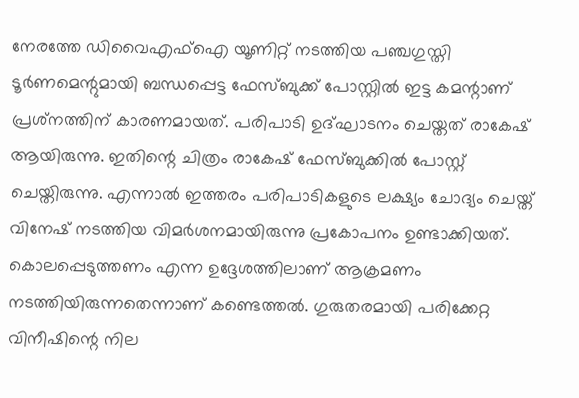നേരത്തേ ഡിവൈഎഫ്‌ഐ യൂണിറ്റ് നടത്തിയ പഞ്ചഗുസ്തി ടൂര്‍ണമെന്റുമായി ബന്ധപ്പെട്ട ഫേസ്ബുക്ക് പോസ്റ്റില്‍ ഇട്ട കമന്റാണ് പ്രശ്‌നത്തിന് കാരണമായത്. പരിപാടി ഉദ്ഘാടനം ചെയ്തത് രാകേഷ് ആയിരുന്നു. ഇതിന്റെ ചിത്രം രാകേഷ് ഫേസ്ബുക്കില്‍ പോസ്റ്റ് ചെയ്തിരുന്നു. എന്നാല്‍ ഇത്തരം പരിപാടികളുടെ ലക്ഷ്യം ചോദ്യം ചെയ്ത് വിനേഷ് നടത്തിയ വിമര്‍ശനമായിരുന്നു പ്രകോപനം ഉണ്ടാക്കിയത്. കൊലപ്പെടുത്തണം എന്ന ഉദ്ദേശത്തിലാണ് ആക്രമണം നടത്തിയിരുന്നതെന്നാണ് കണ്ടെത്തല്‍. ഗുരുതരമായി പരിക്കേറ്റ വിനീഷിന്റെ നില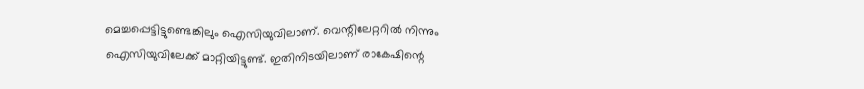മെച്ചപ്പെട്ടിട്ടുണ്ടെങ്കിലും ഐസിയുവിലാണ്. വെന്റിലേറ്ററില്‍ നിന്നും ഐസിയുവിലേക്ക് മാറ്റിയിട്ടുണ്ട്. ഇതിനിടയിലാണ് രാകേഷിന്റെ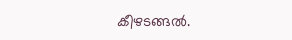കീഴടങ്ങല്‍.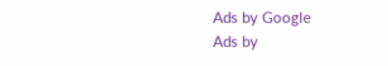Ads by Google
Ads by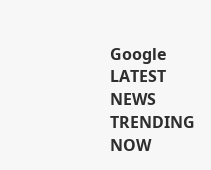Google
LATEST NEWS
TRENDING NOW